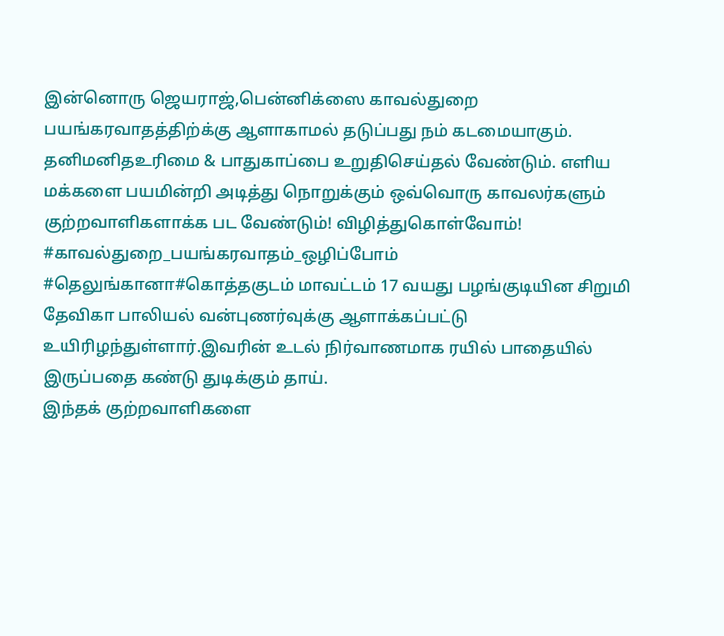இன்னொரு ஜெயராஜ்,பென்னிக்ஸை காவல்துறை பயங்கரவாதத்திற்க்கு ஆளாகாமல் தடுப்பது நம் கடமையாகும். தனிமனிதஉரிமை & பாதுகாப்பை உறுதிசெய்தல் வேண்டும். எளிய மக்களை பயமின்றி அடித்து நொறுக்கும் ஒவ்வொரு காவலர்களும் குற்றவாளிகளாக்க பட வேண்டும்! விழித்துகொள்வோம்! #காவல்துறை_பயங்கரவாதம்_ஒழிப்போம்
#தெலுங்கானா#கொத்தகுடம் மாவட்டம் 17 வயது பழங்குடியின சிறுமி தேவிகா பாலியல் வன்புணர்வுக்கு ஆளாக்கப்பட்டு உயிரிழந்துள்ளார்.இவரின் உடல் நிர்வாணமாக ரயில் பாதையில் இருப்பதை கண்டு துடிக்கும் தாய்.
இந்தக் குற்றவாளிகளை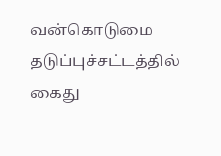வன்கொடுமை தடுப்புச்சட்டத்தில் கைது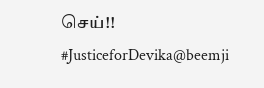செய்!!
#JusticeforDevika@beemji